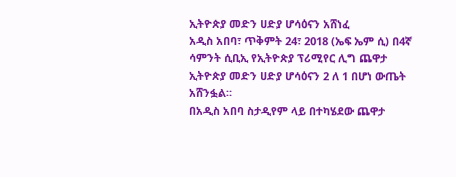ኢትዮጵያ መድን ሀድያ ሆሳዕናን አሸነፈ
አዲስ አበባ፣ ጥቅምት 24፣ 2018 (ኤፍ ኤም ሲ) በ4ኛ ሳምንት ሲቢኢ የኢትዮጵያ ፕሪሚየር ሊግ ጨዋታ ኢትዮጵያ መድን ሀድያ ሆሳዕናን 2 ለ 1 በሆነ ውጤት አሸንፏል።
በአዲስ አበባ ስታዲየም ላይ በተካሄደው ጨዋታ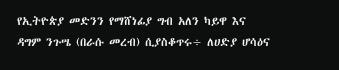የኢትዮጵያ መድንን የማሸነፊያ ግብ አለን ካይዋ እና ዳግም ንጉሤ (በራሱ መረብ) ሲያስቆጥሩ÷ ለሀድያ ሆሳዕና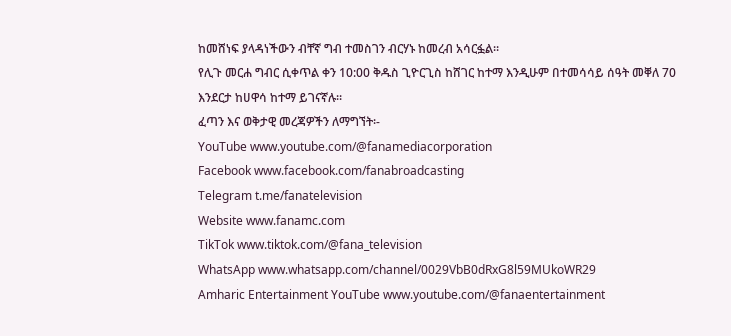ከመሸነፍ ያላዳነችውን ብቸኛ ግብ ተመስገን ብርሃኑ ከመረብ አሳርፏል።
የሊጉ መርሐ ግብር ሲቀጥል ቀን 10:00 ቅዱስ ጊዮርጊስ ከሸገር ከተማ እንዲሁም በተመሳሳይ ሰዓት መቐለ 70 እንደርታ ከሀዋሳ ከተማ ይገናኛሉ።
ፈጣን እና ወቅታዊ መረጃዎችን ለማግኘት፡-
YouTube www.youtube.com/@fanamediacorporation
Facebook www.facebook.com/fanabroadcasting
Telegram t.me/fanatelevision
Website www.fanamc.com
TikTok www.tiktok.com/@fana_television
WhatsApp www.whatsapp.com/channel/0029VbB0dRxG8l59MUkoWR29
Amharic Entertainment YouTube www.youtube.com/@fanaentertainment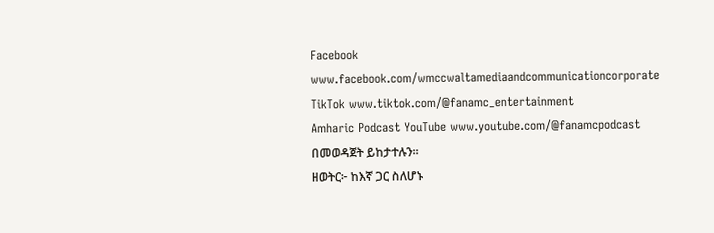Facebook www.facebook.com/wmccwaltamediaandcommunicationcorporate
TikTok www.tiktok.com/@fanamc_entertainment
Amharic Podcast YouTube www.youtube.com/@fanamcpodcast በመወዳጀት ይከታተሉን፡፡
ዘወትር፦ ከእኛ ጋር ስለሆኑ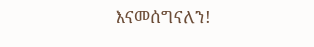እናመሰግናለን!